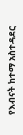የእብናት ከተማ አስተዳደር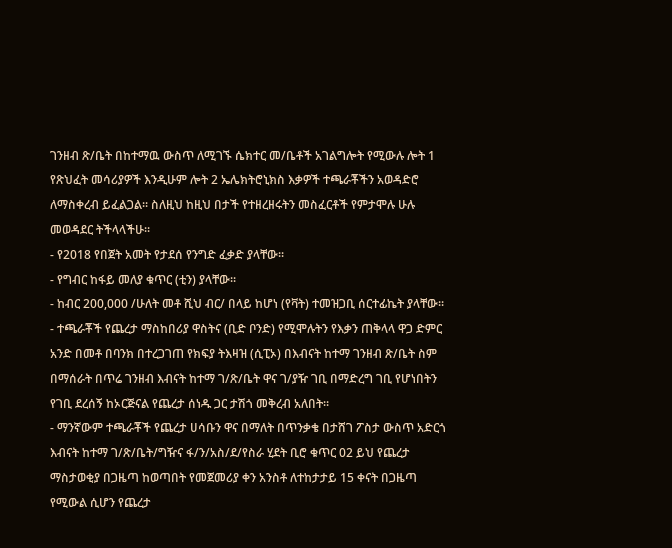ገንዘብ ጽ/ቤት በከተማዉ ውስጥ ለሚገኙ ሴክተር መ/ቤቶች አገልግሎት የሚውሉ ሎት 1 የጽህፈት መሳሪያዎች እንዲሁም ሎት 2 ኤሌክትሮኒክስ እቃዎች ተጫራቾችን አወዳድሮ ለማስቀረብ ይፈልጋል፡፡ ስለዚህ ከዚህ በታች የተዘረዘሩትን መስፈርቶች የምታሞሉ ሁሉ መወዳደር ትችላላችሁ፡፡
- የ2018 የበጀት አመት የታደሰ የንግድ ፈቃድ ያላቸው፡፡
- የግብር ከፋይ መለያ ቁጥር (ቲን) ያላቸው፡፡
- ከብር 200,000 /ሁለት መቶ ሺህ ብር/ በላይ ከሆነ (የቫት) ተመዝጋቢ ሰርተፊኬት ያላቸው፡፡
- ተጫራቾች የጨረታ ማስከበሪያ ዋስትና (ቢድ ቦንድ) የሚሞሉትን የእቃን ጠቅላላ ዋጋ ድምር አንድ በመቶ በባንክ በተረጋገጠ የክፍያ ትእዛዝ (ሲፒኦ) በእብናት ከተማ ገንዘብ ጽ/ቤት ስም በማሰራት በጥሬ ገንዘብ እብናት ከተማ ገ/ጽ/ቤት ዋና ገ/ያዥ ገቢ በማድረግ ገቢ የሆነበትን የገቢ ደረሰኝ ከኦርጅናል የጨረታ ሰነዱ ጋር ታሽጎ መቅረብ አለበት፡፡
- ማንኛውም ተጫራቾች የጨረታ ሀሳቡን ዋና በማለት በጥንቃቄ በታሸገ ፖስታ ውስጥ አድርጎ እብናት ከተማ ገ/ጽ/ቤት/ግዥና ፋ/ን/አስ/ደ/የስራ ሂደት ቢሮ ቁጥር 02 ይህ የጨረታ ማስታወቂያ በጋዜጣ ከወጣበት የመጀመሪያ ቀን አንስቶ ለተከታታይ 15 ቀናት በጋዜጣ የሚውል ሲሆን የጨረታ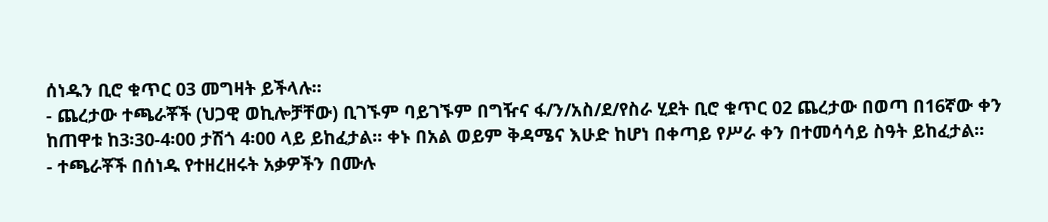ሰነዱን ቢሮ ቁጥር 03 መግዛት ይችላሉ፡፡
- ጨረታው ተጫራቾች (ህጋዊ ወኪሎቻቸው) ቢገኙም ባይገኙም በግዥና ፋ/ን/አስ/ደ/የስራ ሂደት ቢሮ ቁጥር 02 ጨረታው በወጣ በ16ኛው ቀን ከጠዋቱ ከ3፡30-4፡00 ታሽጎ 4፡00 ላይ ይከፈታል፡፡ ቀኑ በአል ወይም ቅዳሜና እሁድ ከሆነ በቀጣይ የሥራ ቀን በተመሳሳይ ስዓት ይከፈታል፡፡
- ተጫራቾች በሰነዱ የተዘረዘሩት አቃዎችን በሙሉ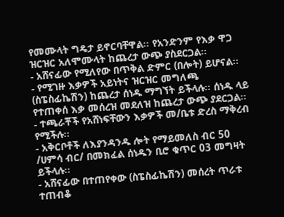የመሙላት ግዴታ ይኖርባቸዋል፡፡ የአንድንም የእቃ ዋጋ ዝርዝር አለሞሙላት ከጨረታ ውጭ ያስደርጋል፡፡
- አሸናፊው የሚለየው በጥቅል ድምር (በሎት) ይሆናል፡፡
- የሚገዙ እቃዎች አይነትና ዝርዝር መግለጫ (ስፔስፊኬሽን) ከጨረታ ሰነዱ ማግኘት ይችላሉ፡፡ ሰነዱ ላይ የተጠቀሰ እቃ መሰረዝ መደለዝ ከጨረታ ውጭ ያደርጋል፡፡
- ተጫራቾች የአሸነፍቸውን እቃዎች መ/ቤቱ ድረስ ማቅረብ የሚችሉ፡፡
- አቅርቦቶች ለእያንዳንዱ ሎት የማይመለስ ብር 50 /ሀምሳ ብር/ በመክፈል ሰነዱን ቢሮ ቁጥር 03 መግዛት ይችላሉ፡፡
- አሸናፊው በተጠየቀው (ስፔስፊኬሽን) መሰረት ጥራቱ ተጠብቆ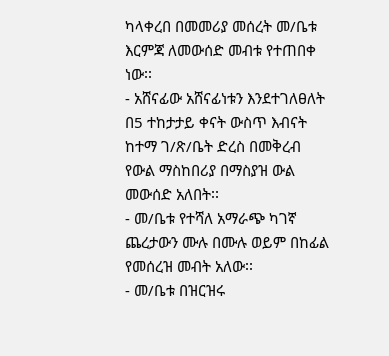ካላቀረበ በመመሪያ መሰረት መ/ቤቱ እርምጃ ለመውሰድ መብቱ የተጠበቀ ነው፡፡
- አሸናፊው አሸናፊነቱን እንደተገለፀለት በ5 ተከታታይ ቀናት ውስጥ እብናት ከተማ ገ/ጽ/ቤት ድረስ በመቅረብ የውል ማስከበሪያ በማስያዝ ውል መውሰድ አለበት፡፡
- መ/ቤቱ የተሻለ አማራጭ ካገኛ ጨረታውን ሙሉ በሙሉ ወይም በከፊል የመሰረዝ መብት አለው፡፡
- መ/ቤቱ በዝርዝሩ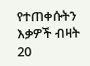የተጠቀሱትን እቃዎች ብዛት 20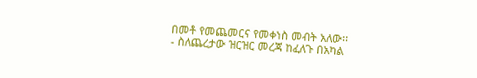በመቶ የመጨመርና የመቀነስ መብት አለው፡፡
- ስለጨረታው ዝርዝር መረጃ ከፈለጉ በአካል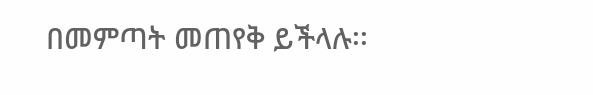በመምጣት መጠየቅ ይችላሉ፡፡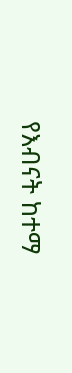የእብናት ከተማ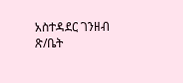አስተዳደር ገንዘብ ጽ/ቤት